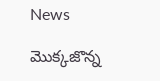News

మొక్కజొన్న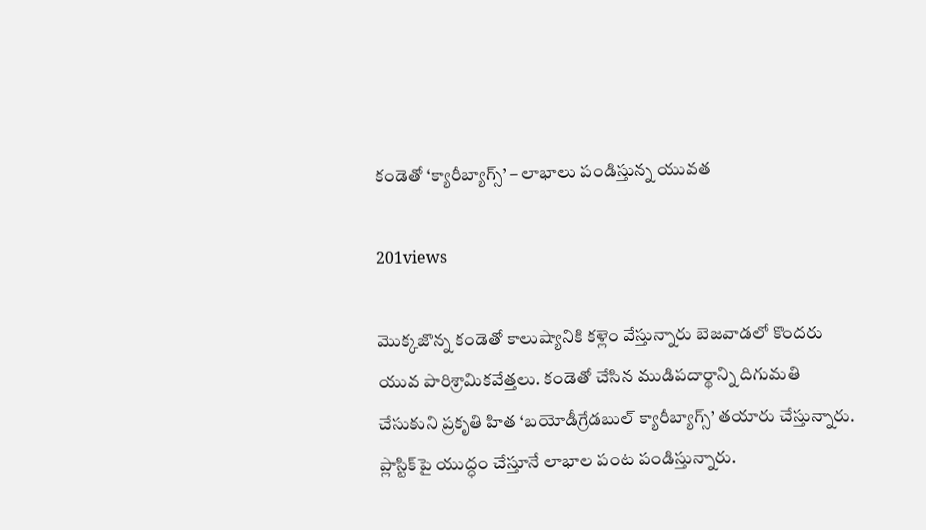కండెతో ‘క్యారీబ్యాగ్స్‌’ – లాభాలు పండిస్తున్న యువత

201views

మొక్కజొన్న కండెతో కాలుష్యానికి కళ్లెం వేస్తున్నారు బెజవాడలో కొందరు యువ పారిశ్రామికవేత్తలు. కండెతో చేసిన ముడిపదార్థాన్ని దిగుమతి చేసుకుని ప్రకృతి హిత ‘బయోడీగ్రేడబుల్‌ క్యారీబ్యాగ్స్‌’ తయారు చేస్తున్నారు. ప్లాస్టిక్‌పై యుద్ధం చేస్తూనే లాభాల పంట పండిస్తున్నారు.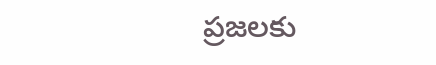ప్రజలకు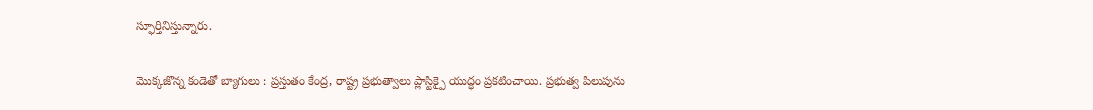స్ఫూర్తినిస్తున్నారు.

మొక్కజొన్న కండెతో బ్యాగులు : ప్రస్తుతం కేంద్ర, రాష్ట్ర ప్రభుత్వాలు ప్లాస్టిక్పై యుద్ధం ప్రకటించాయి. ప్రభుత్వ పిలుపును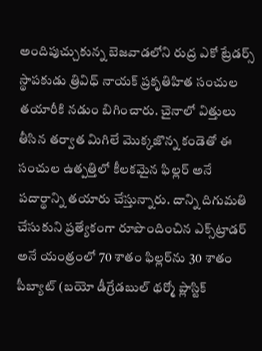అందిపుచ్చుకున్న బెజవాడలోని రుద్ర ఎకో ట్రేడర్స్‌ స్థాపకుడు త్రివిధ్‌ నాయక్‌ ప్రకృతిహిత సంచుల తయారీకి నడుం బిగించారు. చైనాలో విత్తులు తీసిన తర్వాత మిగిలే మొక్కజొన్న కండెతో ఈ సంచుల ఉత్పత్తిలో కీలకమైన ఫిల్లర్‌ అనే పదార్థాన్ని తయారు చేస్తున్నారు. దాన్ని దిగుమతి చేసుకుని ప్రత్యేకంగా రూపొందించిన ఎక్స్‌ట్రాడర్‌ అనే యంత్రంలో 70 శాతం ఫిల్లర్‌ను 30 శాతం పీబ్యాట్‌ (బయో డీగ్రేడబుల్‌ థర్మో ప్లాస్టిక్‌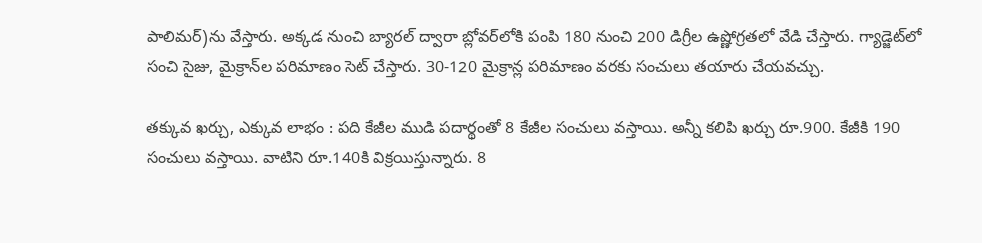పాలిమర్‌)ను వేస్తారు. అక్కడ నుంచి బ్యారల్‌ ద్వారా బ్లోవర్‌లోకి పంపి 180 నుంచి 200 డిగ్రీల ఉష్ణోగ్రతలో వేడి చేస్తారు. గ్యాడ్జెట్‌లో సంచి సైజు, మైక్రాన్‌ల పరిమాణం సెట్‌ చేస్తారు. 30-120 మైక్రాన్ల పరిమాణం వరకు సంచులు తయారు చేయవచ్చు.

తక్కువ ఖర్చు, ఎక్కువ లాభం : పది కేజీల ముడి పదార్థంతో 8 కేజీల సంచులు వస్తాయి. అన్నీ కలిపి ఖర్చు రూ.900. కేజీకి 190 సంచులు వస్తాయి. వాటిని రూ.140కి విక్రయిస్తున్నారు. 8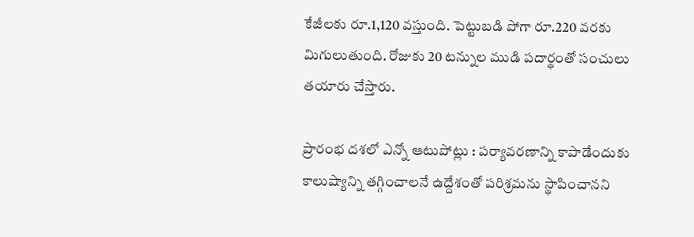కేజీలకు రూ.1,120 వస్తుంది. పెట్టుబడి పోగా రూ.220 వరకు మిగులుతుంది. రోజుకు 20 టన్నుల ముడి పదార్థంతో సంచులు తయారు చేస్తారు.

ప్రారంభ దశలో ఎన్నో ఆటుపోట్లు : పర్యావరణాన్ని కాపాడేందుకు కాలుష్యాన్ని తగ్గించాలనే ఉద్దేశంతో పరిశ్రమను స్థాపించానని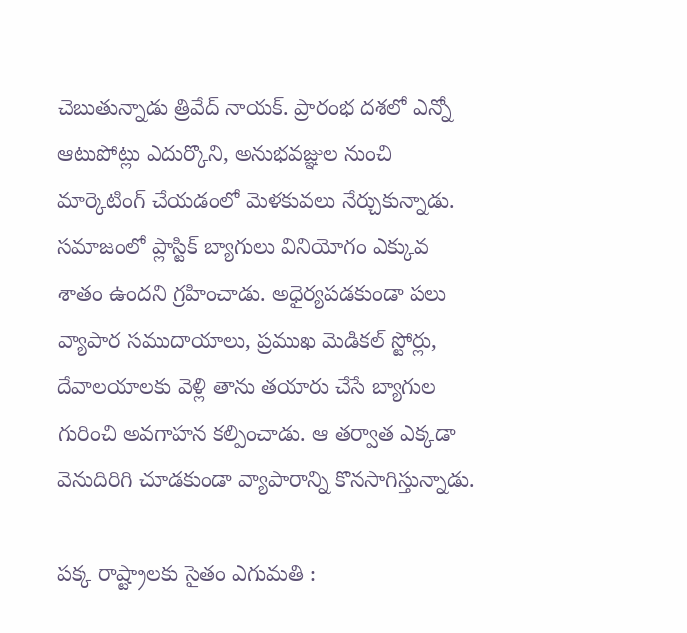చెబుతున్నాడు త్రివేద్‌ నాయక్. ప్రారంభ దశలో ఎన్నో ఆటుపోట్లు ఎదుర్కొని, అనుభవజ్ఞుల నుంచి మార్కెటింగ్‌ చేయడంలో మెళకువలు నేర్చుకున్నాడు. సమాజంలో ప్లాస్టిక్‌ బ్యాగులు వినియోగం ఎక్కువ శాతం ఉందని గ్రహించాడు. అధైర్యపడకుండా పలు వ్యాపార సముదాయాలు, ప్రముఖ మెడికల్‌ స్టోర్లు, దేవాలయాలకు వెళ్లి తాను తయారు చేసే బ్యాగుల గురించి అవగాహన కల్పించాడు. ఆ తర్వాత ఎక్కడా వెనుదిరిగి చూడకుండా వ్యాపారాన్ని కొనసాగిస్తున్నాడు.

పక్క రాష్ట్రాలకు సైతం ఎగుమతి :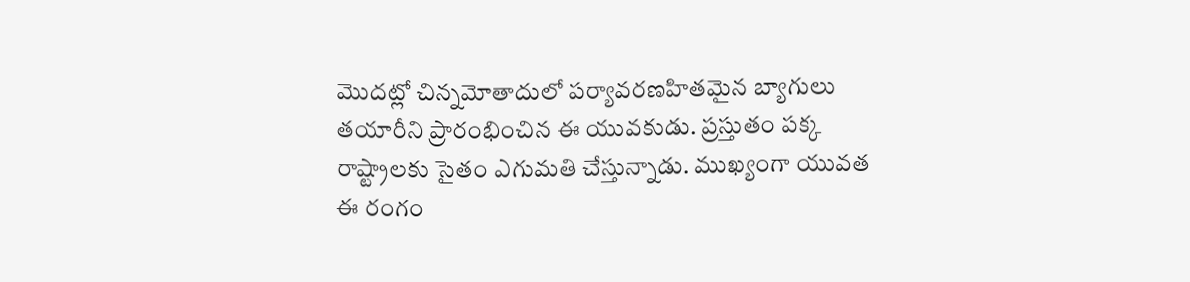మొదట్లో చిన్నమోతాదులో పర్యావరణహితమైన బ్యాగులు తయారీని ప్రారంభించిన ఈ యువకుడు. ప్రస్తుతం పక్క రాష్ట్రాలకు సైతం ఎగుమతి చేస్తున్నాడు. ముఖ్యంగా యువత ఈ రంగం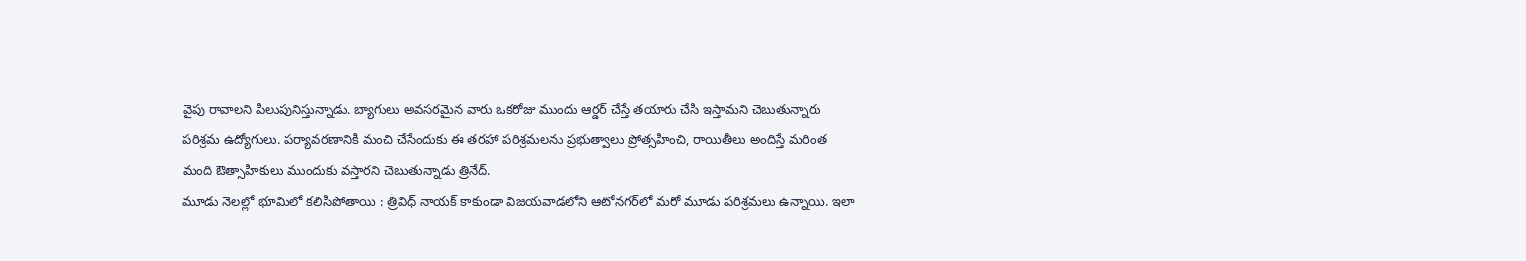వైపు రావాలని పిలుపునిస్తున్నాడు. బ్యాగులు అవసరమైన వారు ఒకరోజు ముందు ఆర్డర్‌ చేస్తే తయారు చేసి ఇస్తామని చెబుతున్నారు పరిశ్రమ ఉద్యోగులు. పర్యావరణానికి మంచి చేసేందుకు ఈ తరహా పరిశ్రమలను ప్రభుత్వాలు ప్రోత్సహించి, రాయితీలు అందిస్తే మరింత మంది ఔత్సాహికులు ముందుకు వస్తారని చెబుతున్నాడు త్రినేద్‌.
మూడు నెలల్లో భూమిలో కలిసిపోతాయి : త్రివిధ్‌ నాయక్‌ కాకుండా విజయవాడలోని ఆటోనగర్‌లో మరో మూడు పరిశ్రమలు ఉన్నాయి. ఇలా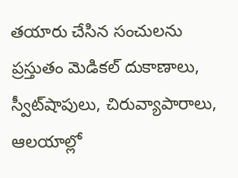తయారు చేసిన సంచులను ప్రస్తుతం మెడికల్‌ దుకాణాలు, స్వీట్‌షాపులు, చిరువ్యాపారాలు, ఆలయాల్లో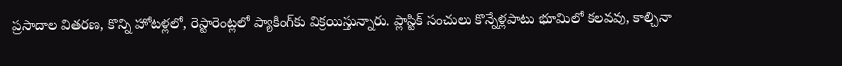ప్రసాదాల వితరణ, కొన్ని హోటళ్లలో, రెస్టారెంట్లలో ప్యాకింగ్‌కు విక్రయిస్తున్నారు. ప్లాస్టిక్‌ సంచులు కొన్నేళ్లపాటు భూమిలో కలవవు, కాల్చినా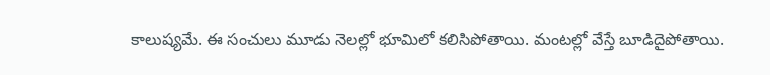కాలుష్యమే. ఈ సంచులు మూడు నెలల్లో భూమిలో కలిసిపోతాయి. మంటల్లో వేస్తే బూడిదైపోతాయి.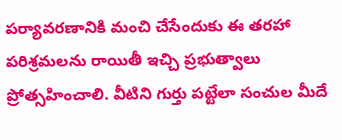పర్యావరణానికి మంచి చేసేందుకు ఈ తరహా పరిశ్రమలను రాయితీ ఇచ్చి ప్రభుత్వాలు ప్రోత్సహించాలి. వీటిని గుర్తు పట్టేలా సంచుల మీదే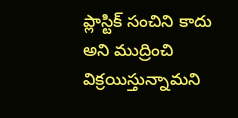ప్లాస్టిక్‌ సంచిని కాదు అని ముద్రించి విక్రయిస్తున్నామని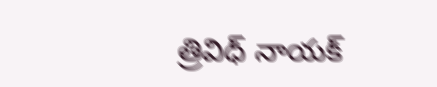త్రివిధ్‌ నాయక్‌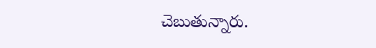చెబుతున్నారు.